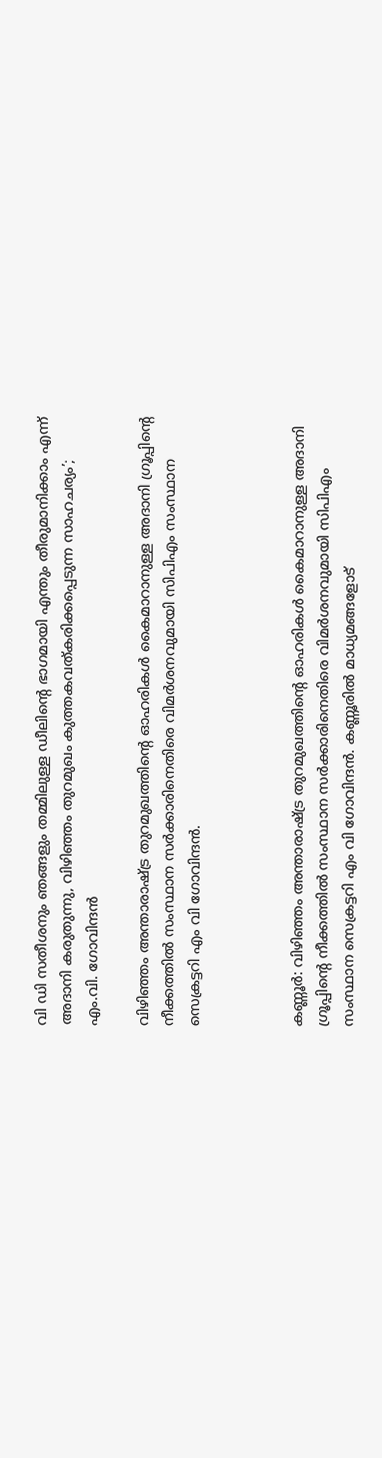വി ഡി സതീശനും ഞങ്ങളും തമ്മിലുള്ള ഡീലിന്റെ ഭാഗമായി എന്തും തീരുമാനിക്കാം എന്ന് അദാനി കരുതുന്നു, വിഴിഞ്ഞം തുറമുഖം കുത്തകവത്കരിക്കപ്പെടുന്ന സാഹചര്യം’; എം.വി. ഗോവിന്ദൻ

വിഴിഞ്ഞം അന്താരാഷ്ട്ര തുറമുഖത്തിന്റെ ഓഹരികൾ കൈമാറാനുള്ള അദാനി ഗ്രൂപ്പിന്റെ നീക്കത്തിൽ സംസ്ഥാന സർക്കാരിനെതിരെ വിമർശനവുമായി സിപിഎം സംസ്ഥാന സെക്രട്ടറി എം വി ഗോവിന്ദൻ.



കണ്ണൂർ: വിഴിഞ്ഞം അന്താരാഷ്ട്ര തുറമുഖത്തിന്റെ ഓഹരികൾ കൈമാറാനുള്ള അദാനി ഗ്രൂപ്പിന്റെ നീക്കത്തിൽ സംസ്ഥാന സർക്കാരിനെതിരെ വിമർശനവുമായി സിപിഎം സംസ്ഥാന സെക്രട്ടറി എം വി ഗോവിന്ദൻ. കണ്ണൂരിൽ മാധ്യമങ്ങളോട്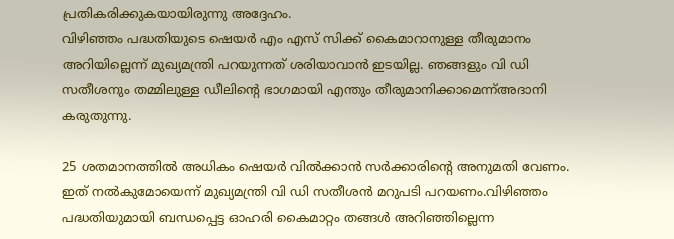പ്രതികരിക്കുകയായിരുന്നു അദ്ദേഹം.
വിഴിഞ്ഞം പദ്ധതിയുടെ ഷെയർ എം എസ് സിക്ക് കൈമാറാനുള്ള തീരുമാനം അറിയില്ലെന്ന് മുഖ്യമന്ത്രി പറയുന്നത് ശരിയാവാൻ ഇടയില്ല. ഞങ്ങളും വി ഡി സതീശനും തമ്മിലുള്ള ഡീലിന്റെ ഭാഗമായി എന്തും തീരുമാനിക്കാമെന്ന്അദാനി കരുതുന്നു.

25 ശതമാനത്തിൽ അധികം ഷെയർ വിൽക്കാൻ സർക്കാരിന്റെ അനുമതി വേണം. ഇത് നൽകുമോയെന്ന് മുഖ്യമന്ത്രി വി ഡി സതീശൻ മറുപടി പറയണം.വിഴിഞ്ഞം പദ്ധതിയുമായി ബന്ധപ്പെട്ട ഓഹരി കൈമാറ്റം തങ്ങൾ അറിഞ്ഞില്ലെന്ന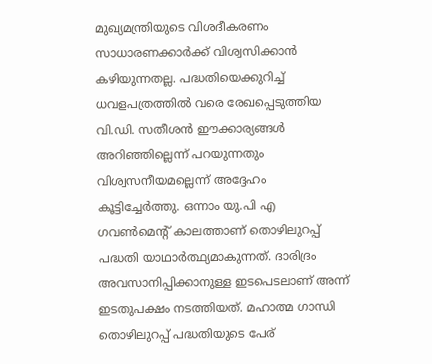മുഖ്യമന്ത്രിയുടെ വിശദീകരണം സാധാരണക്കാർക്ക് വിശ്വസിക്കാൻ കഴിയുന്നതല്ല. പദ്ധതിയെക്കുറിച്ച് ധവളപത്രത്തിൽ വരെ രേഖപ്പെടുത്തിയ വി.ഡി. സതീശൻ ഈക്കാര്യങ്ങൾ അറിഞ്ഞില്ലെന്ന് പറയുന്നതും വിശ്വസനീയമല്ലെന്ന് അദ്ദേഹം കൂട്ടിച്ചേർത്തു. ഒന്നാം യു.പി എ ഗവൺമെൻ്റ് കാലത്താണ് തൊഴിലുറപ്പ് പദ്ധതി യാഥാർത്ഥ്യമാകുന്നത്. ദാരിദ്രം അവസാനിപ്പിക്കാനുള്ള ഇടപെടലാണ് അന്ന് ഇടതുപക്ഷം നടത്തിയത്. മഹാത്മ ഗാന്ധി തൊഴിലുറപ്പ് പദ്ധതിയുടെ പേര്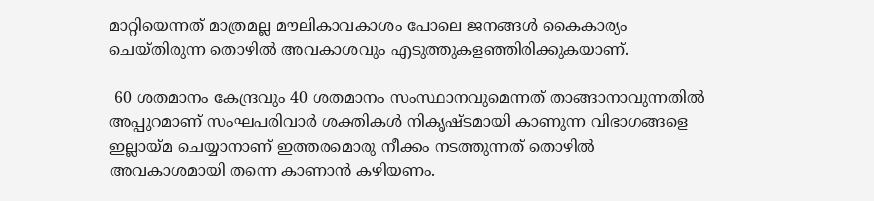മാറ്റിയെന്നത് മാത്രമല്ല മൗലികാവകാശം പോലെ ജനങ്ങൾ കൈകാര്യം ചെയ്തിരുന്ന തൊഴിൽ അവകാശവും എടുത്തുകളഞ്ഞിരിക്കുകയാണ്.

 60 ശതമാനം കേന്ദ്രവും 40 ശതമാനം സംസ്ഥാനവുമെന്നത് താങ്ങാനാവുന്നതിൽ അപ്പുറമാണ് സംഘപരിവാർ ശക്തികൾ നികൃഷ്ടമായി കാണുന്ന വിഭാഗങ്ങളെ ഇല്ലായ്മ ചെയ്യാനാണ് ഇത്തരമൊരു നീക്കം നടത്തുന്നത് തൊഴിൽ അവകാശമായി തന്നെ കാണാൻ കഴിയണം.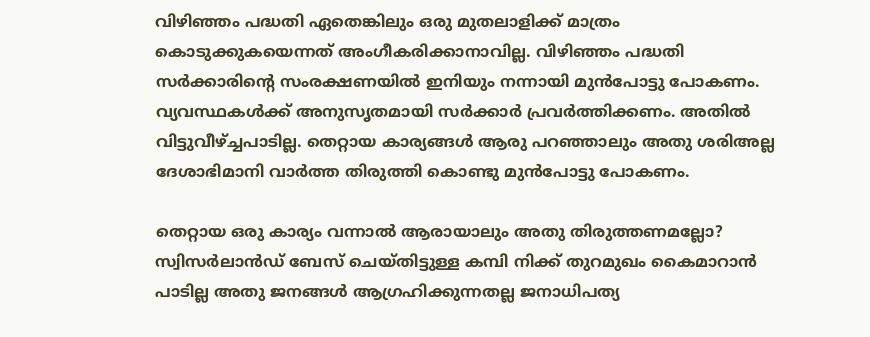വിഴിഞ്ഞം പദ്ധതി ഏതെങ്കിലും ഒരു മുതലാളിക്ക് മാത്രം കൊടുക്കുകയെന്നത് അംഗീകരിക്കാനാവില്ല. വിഴിഞ്ഞം പദ്ധതി സർക്കാരിൻ്റെ സംരക്ഷണയിൽ ഇനിയും നന്നായി മുൻപോട്ടു പോകണം. വ്യവസ്ഥകൾക്ക് അനുസൃതമായി സർക്കാർ പ്രവർത്തിക്കണം. അതിൽ വിട്ടുവീഴ്ച്ചപാടില്ല. തെറ്റായ കാര്യങ്ങൾ ആരു പറഞ്ഞാലും അതു ശരിഅല്ല ദേശാഭിമാനി വാർത്ത തിരുത്തി കൊണ്ടു മുൻപോട്ടു പോകണം.

തെറ്റായ ഒരു കാര്യം വന്നാൽ ആരായാലും അതു തിരുത്തണമല്ലോ? സ്വിസർലാൻഡ് ബേസ് ചെയ്തിട്ടുള്ള കമ്പി നിക്ക് തുറമുഖം കൈമാറാൻ പാടില്ല അതു ജനങ്ങൾ ആഗ്രഹിക്കുന്നതല്ല ജനാധിപത്യ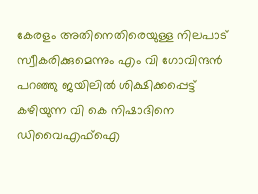കേരളം അതിനെതിരെയുള്ള നിലപാട് സ്വീകരിക്കുമെന്നും എം വി ഗോവിന്ദൻ പറഞ്ഞു ജയിലിൽ ശിക്ഷിക്കപ്പെട്ട് കഴിയുന്ന വി കെ നിഷാദിനെ ഡിവൈഎഫ്ഐ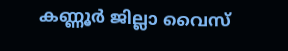കണ്ണൂർ ജില്ലാ വൈസ്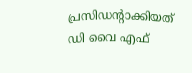പ്രസിഡൻ്റാക്കിയത് ഡി വൈ എഫ്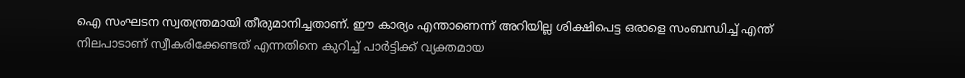ഐ സംഘടന സ്വതന്ത്രമായി തീരുമാനിച്ചതാണ്. ഈ കാര്യം എന്താണെന്ന് അറിയില്ല ശിക്ഷിപെട്ട ഒരാളെ സംബന്ധിച്ച് എന്ത് നിലപാടാണ് സ്വീകരിക്കേണ്ടത് എന്നതിനെ കുറിച്ച് പാർട്ടിക്ക് വ്യക്തമായ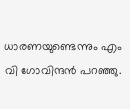ധാരണയുണ്ടെന്നും എം വി ഗോവിന്ദൻ പറഞ്ഞു.